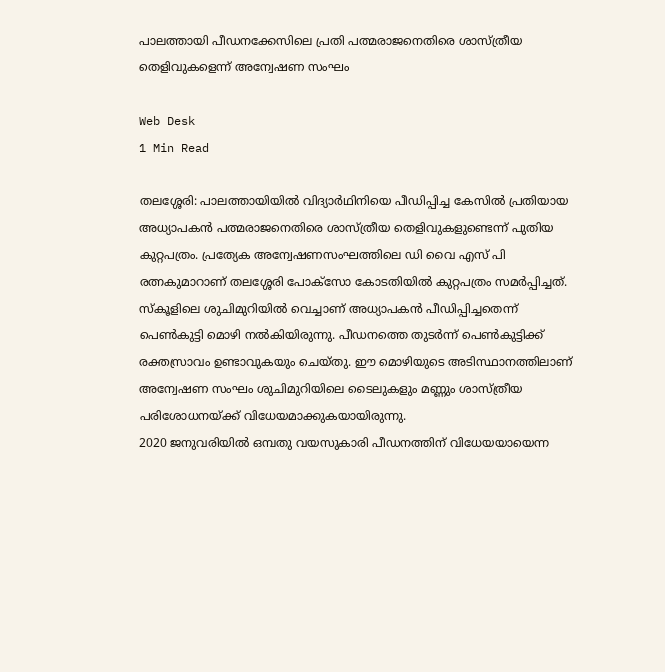പാലത്തായി പീഡനക്കേസിലെ പ്രതി പത്മരാജനെതിരെ ശാസ്ത്രീയ തെളിവുകളെന്ന് അന്വേഷണ സംഘം

Web Desk
1 Min Read

തലശ്ശേരി: പാലത്തായിയില്‍ വിദ്യാര്‍ഥിനിയെ പീഡിപ്പിച്ച കേസില്‍ പ്രതിയായ അധ്യാപകന്‍ പത്മരാജനെതിരെ ശാസ്ത്രീയ തെളിവുകളുണ്ടെന്ന് പുതിയ കുറ്റപത്രം. പ്രത്യേക അന്വേഷണസംഘത്തിലെ ഡി വൈ എസ് പി രത്നകുമാറാണ് തലശ്ശേരി പോക്‌സോ കോടതിയില്‍ കുറ്റപത്രം സമര്‍പ്പിച്ചത്.
സ്‌കൂളിലെ ശുചിമുറിയില്‍ വെച്ചാണ് അധ്യാപകന്‍ പീഡിപ്പിച്ചതെന്ന് പെണ്‍കുട്ടി മൊഴി നല്‍കിയിരുന്നു. പീഡനത്തെ തുടര്‍ന്ന് പെണ്‍കുട്ടിക്ക് രക്തസ്രാവം ഉണ്ടാവുകയും ചെയ്തു. ഈ മൊഴിയുടെ അടിസ്ഥാനത്തിലാണ് അന്വേഷണ സംഘം ശുചിമുറിയിലെ ടൈലുകളും മണ്ണും ശാസ്ത്രീയ പരിശോധനയ്ക്ക് വിധേയമാക്കുകയായിരുന്നു.
2020 ജനുവരിയില്‍ ഒമ്പതു വയസുകാരി പീഡനത്തിന് വിധേയയായെന്ന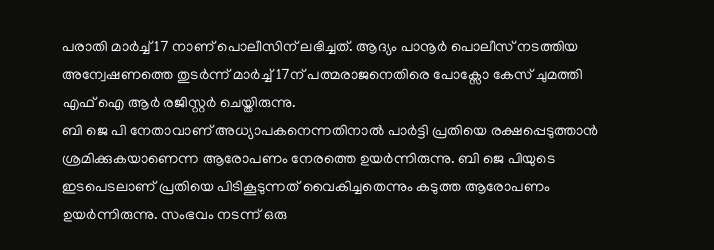പരാതി മാര്‍ച്ച് 17 നാണ് പൊലീസിന് ലഭിച്ചത്. ആദ്യം പാനൂര്‍ പൊലീസ് നടത്തിയ അന്വേഷണത്തെ തുടര്‍ന്ന് മാര്‍ച്ച് 17ന് പത്മരാജനെതിരെ പോക്സോ കേസ് ചുമത്തി എഫ് ഐ ആര്‍ രജിസ്റ്റര്‍ ചെയ്തിരുന്നു.
ബി ജെ പി നേതാവാണ് അധ്യാപകനെന്നതിനാല്‍ പാര്‍ട്ടി പ്രതിയെ രക്ഷപ്പെടുത്താന്‍ ശ്രമിക്കുകയാണെന്ന ആരോപണം നേരത്തെ ഉയര്‍ന്നിരുന്നു. ബി ജെ പിയുടെ ഇടപെടലാണ് പ്രതിയെ പിടികൂടുന്നത് വൈകിച്ചതെന്നും കടുത്ത ആരോപണം ഉയര്‍ന്നിരുന്നു. സംഭവം നടന്ന് ഒരു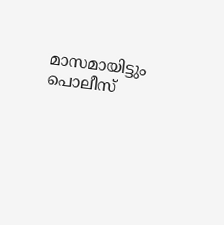മാസമായിട്ടും പൊലീസ്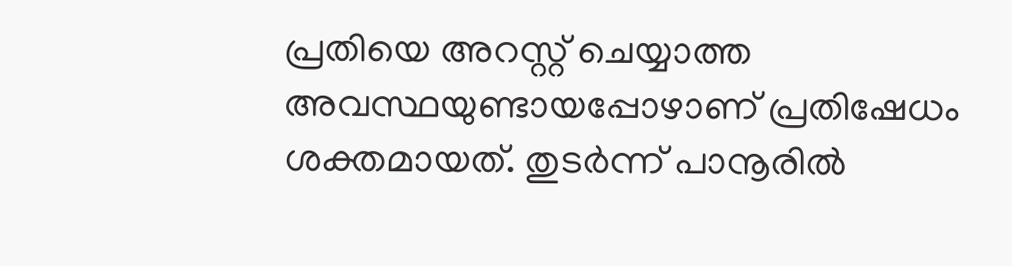പ്രതിയെ അറസ്റ്റ് ചെയ്യാത്ത അവസ്ഥയുണ്ടായപ്പോഴാണ് പ്രതിഷേധം ശക്തമായത്. തുടര്‍ന്ന് പാനൂരില്‍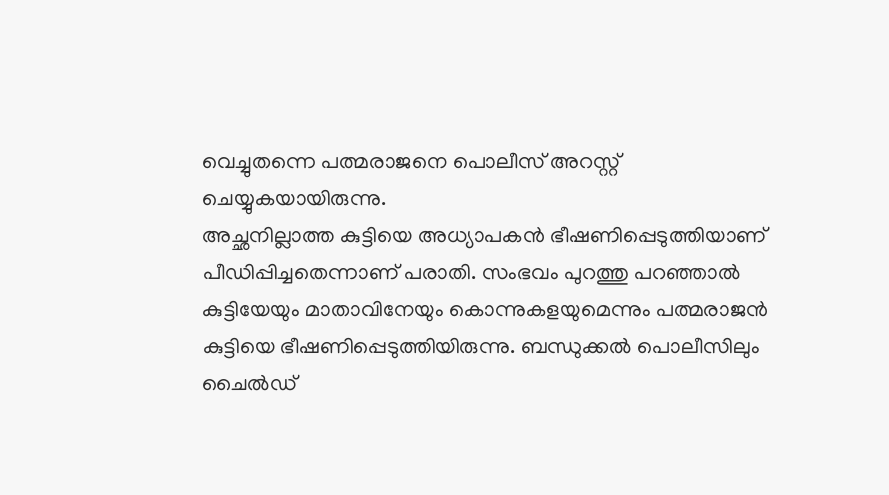വെച്ചുതന്നെ പത്മരാജനെ പൊലീസ് അറസ്റ്റ് ചെയ്യുകയായിരുന്നു.
അച്ഛനില്ലാത്ത കുട്ടിയെ അധ്യാപകന്‍ ഭീഷണിപ്പെടുത്തിയാണ് പീഡിപ്പിച്ചതെന്നാണ് പരാതി. സംഭവം പുറത്തു പറഞ്ഞാല്‍ കുട്ടിയേയും മാതാവിനേയും കൊന്നുകളയുമെന്നും പത്മരാജന്‍ കുട്ടിയെ ഭീഷണിപ്പെടുത്തിയിരുന്നു. ബന്ധുക്കല്‍ പൊലീസിലും ചൈല്‍ഡ്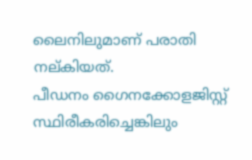ലൈനിലുമാണ് പരാതി നല്കിയത്.
പീഡനം ഗൈനക്കോളജിസ്റ്റ് സ്ഥിരീകരിച്ചെങ്കിലും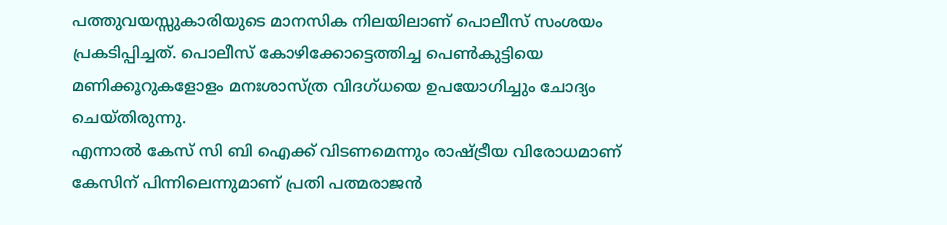പത്തുവയസ്സുകാരിയുടെ മാനസിക നിലയിലാണ് പൊലീസ് സംശയം പ്രകടിപ്പിച്ചത്. പൊലീസ് കോഴിക്കോട്ടെത്തിച്ച പെണ്‍കുട്ടിയെ മണിക്കൂറുകളോളം മനഃശാസ്ത്ര വിദഗ്ധയെ ഉപയോഗിച്ചും ചോദ്യം ചെയ്തിരുന്നു.
എന്നാല്‍ കേസ് സി ബി ഐക്ക് വിടണമെന്നും രാഷ്ട്രീയ വിരോധമാണ് കേസിന് പിന്നിലെന്നുമാണ് പ്രതി പത്മരാജന്‍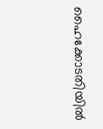ഹൈക്കോടതിയില്‍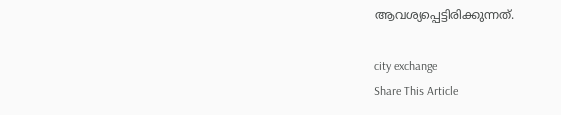ആവശ്യപ്പെട്ടിരിക്കുന്നത്.

city exchange
Share This Article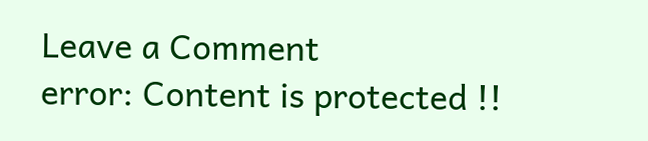Leave a Comment
error: Content is protected !!